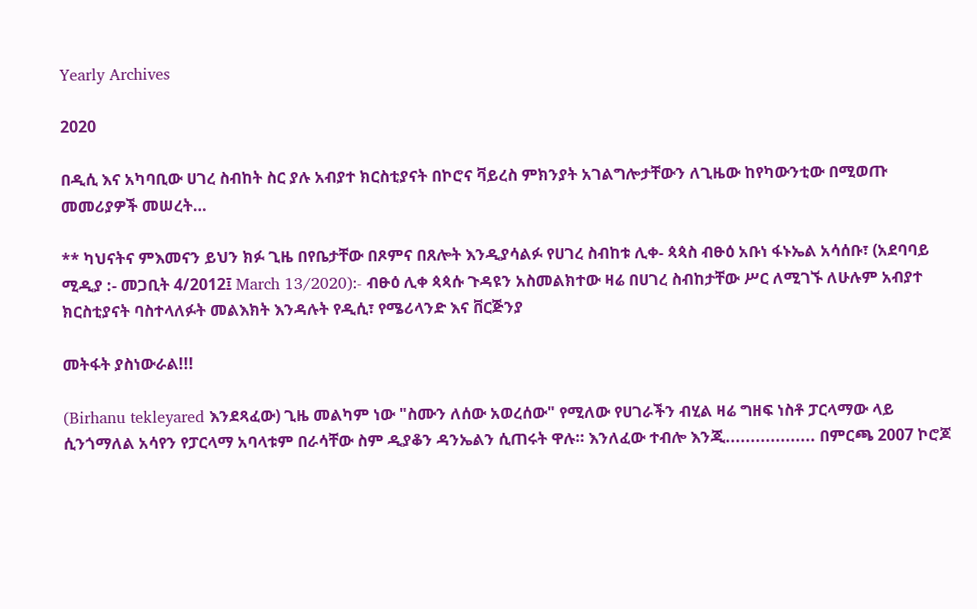Yearly Archives

2020

በዲሲ እና አካባቢው ሀገረ ስብከት ስር ያሉ አብያተ ክርስቲያናት በኮሮና ቫይረስ ምክንያት አገልግሎታቸውን ለጊዜው ከየካውንቲው በሚወጡ መመሪያዎች መሠረት…

** ካህናትና ምእመናን ይህን ክፉ ጊዜ በየቤታቸው በጾምና በጸሎት እንዲያሳልፉ የሀገረ ስብከቱ ሊቀ- ጳጳስ ብፁዕ አቡነ ፋኑኤል አሳሰቡ፣ (አደባባይ ሚዲያ :- መጋቢት 4/2012፤ March 13/2020):- ብፁዕ ሊቀ ጳጳሱ ጉዳዩን አስመልክተው ዛሬ በሀገረ ስብከታቸው ሥር ለሚገኙ ለሁሉም አብያተ ክርስቲያናት ባስተላለፉት መልእክት እንዳሉት የዲሲ፣ የሜሪላንድ እና ቨርጅንያ

መትፋት ያስነውራል!!!

(Birhanu tekleyared እንደጻፈው) ጊዜ መልካም ነው "ስሙን ለሰው አወረሰው" የሚለው የሀገራችን ብሂል ዛሬ ግዘፍ ነስቶ ፓርላማው ላይ ሲንጎማለል አሳየን የፓርላማ አባላቱም በራሳቸው ስም ዲያቆን ዳንኤልን ሲጠሩት ዋሉ። እንለፈው ተብሎ እንጂ.................. በምርጫ 2007 ኮሮጆ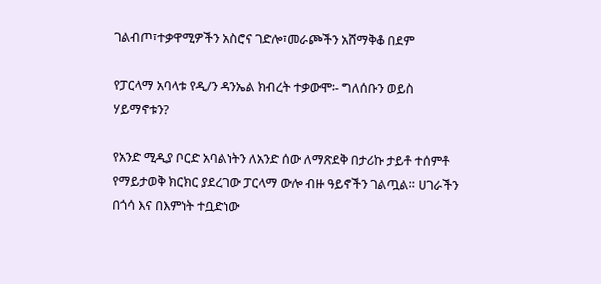ገልብጦ፣ተቃዋሚዎችን አስሮና ገድሎ፣መራጮችን አሸማቅቆ በደም

የፓርላማ አባላቱ የዲ/ን ዳንኤል ክብረት ተቃውሞ፡- ግለሰቡን ወይስ ሃይማኖቱን?

የአንድ ሚዲያ ቦርድ አባልነትን ለአንድ ሰው ለማጽደቅ በታሪኩ ታይቶ ተሰምቶ የማይታወቅ ክርክር ያደረገው ፓርላማ ውሎ ብዙ ዓይኖችን ገልጧል። ሀገራችን በጎሳ እና በእምነት ተቧድነው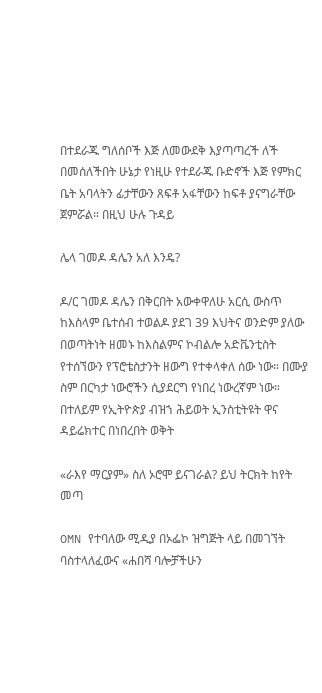በተደራጁ ግለሰቦች እጅ ለመውደቅ እያጣጣረች ለች በመሰለችበት ሁኔታ የነዚሁ የተደራጁ ቡድኖች እጅ የምክር ቤት አባላትን ፊታቸውን ጸፍቶ አፋቸውን ከፍቶ ያናግራቸው ጀምሯል። በዚህ ሁሉ ጉዳይ

ሌላ ገመዶ ዳሌን አለ እንዴ?

ዶ/ር ገመዶ ዳሌን በቅርበት አውቀዋለሁ አርሲ ውስጥ ከእስላም ቤተሰብ ተወልዶ ያደገ 39 እህትና ወንድም ያለው በወጣትነት ዘመኑ ከእስልምና ኮብልሎ አድቬንቲስት የተሰኘውን የፕሮቴስታንት ዘውግ የተቀላቀለ ሰው ነው። በሙያ ስም በርካታ ነውሮችን ሲያደርግ የነበረ ነውረኛም ነው። በተለይም የኢትዮጵያ ብዝኀ ሕይወት ኢንስቲትዩት ዋና ዳይሬክተር በነበረበት ወቅት

«ራእየ ማርያም» ስለ ኦሮሞ ይናገራል? ይህ ትርክት ከየት መጣ

OMN የተባለው ሚዲያ በኦፌኮ ዝግጅት ላይ በመገኘት ባስተላለፈውና «ሐበሻ ባሎቻችሁን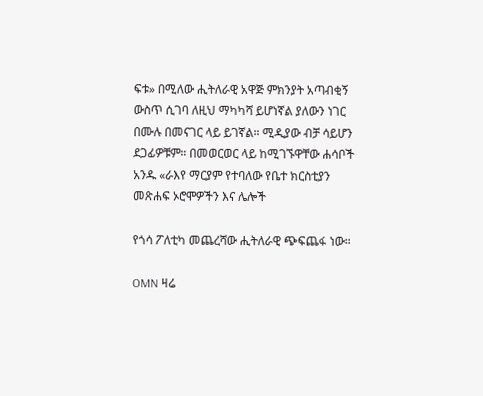ፍቱ» በሚለው ሒትለራዊ አዋጅ ምክንያት አጣብቂኝ ውስጥ ሲገባ ለዚህ ማካካሻ ይሆነኛል ያለውን ነገር በሙሉ በመናገር ላይ ይገኛል። ሚዲያው ብቻ ሳይሆን ደጋፊዎቹም። በመወርወር ላይ ከሚገኙዋቸው ሐሳቦች አንዱ «ራእየ ማርያም የተባለው የቤተ ክርስቲያን መጽሐፍ ኦሮሞዎችን እና ሌሎች

የጎሳ ፖለቲካ መጨረሻው ሒትለራዊ ጭፍጨፋ ነው።

OMN ዛሬ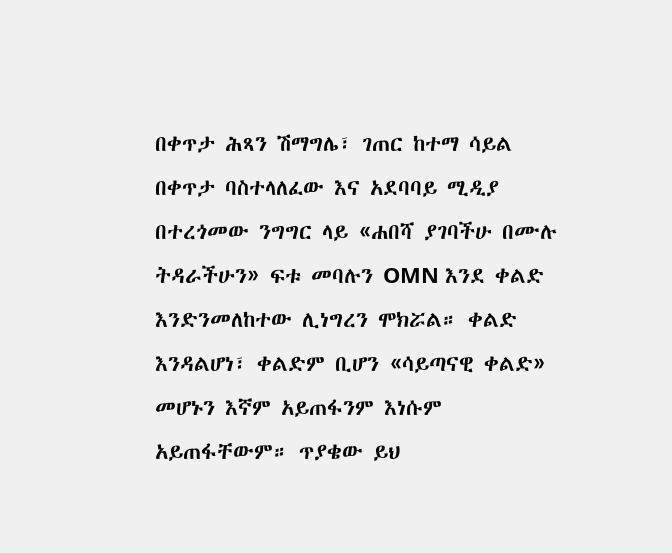በቀጥታ ሕጻን ሽማግሌ፣ ገጠር ከተማ ሳይል በቀጥታ ባስተላለፈው እና አደባባይ ሚዲያ በተረጎመው ንግግር ላይ «ሐበሻ ያገባችሁ በሙሉ ትዳራችሁን» ፍቱ መባሉን OMN እንደ ቀልድ እንድንመለከተው ሊነግረን ሞክሯል። ቀልድ እንዳልሆነ፣ ቀልድም ቢሆን «ሳይጣናዊ ቀልድ» መሆኑን እኛም አይጠፋንም እነሱም አይጠፋቸውም። ጥያቄው ይህ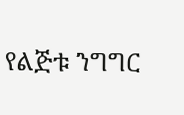የልጅቱ ንግግር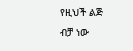የዚህች ልጅ ብቻ ነው